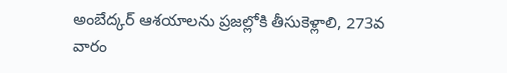అంబేద్కర్ ఆశయాలను ప్రజల్లోకి తీసుకెళ్లాలి, 273వ వారం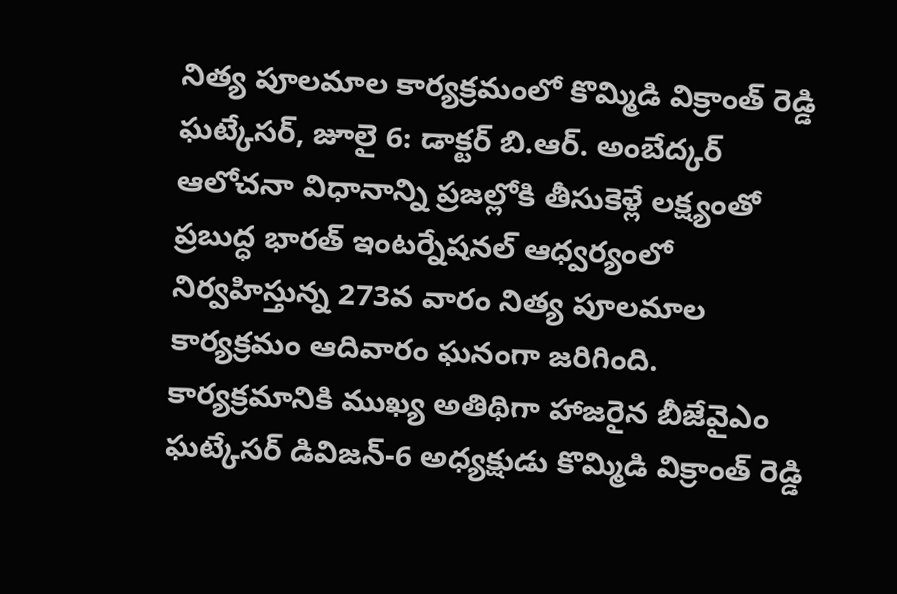నిత్య పూలమాల కార్యక్రమంలో కొమ్మిడి విక్రాంత్ రెడ్డి
ఘట్కేసర్, జూలై 6: డాక్టర్ బి.ఆర్. అంబేద్కర్ ఆలోచనా విధానాన్ని ప్రజల్లోకి తీసుకెళ్లే లక్ష్యంతో ప్రబుద్ధ భారత్ ఇంటర్నేషనల్ ఆధ్వర్యంలో నిర్వహిస్తున్న 273వ వారం నిత్య పూలమాల కార్యక్రమం ఆదివారం ఘనంగా జరిగింది. కార్యక్రమానికి ముఖ్య అతిథిగా హాజరైన బీజేవైఎం ఘట్కేసర్ డివిజన్-6 అధ్యక్షుడు కొమ్మిడి విక్రాంత్ రెడ్డి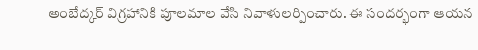అంబేద్కర్ విగ్రహానికి పూలమాల వేసి నివాళులర్పించారు. ఈ సందర్భంగా ఆయన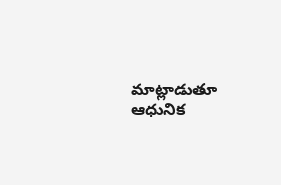మాట్లాడుతూ ఆధునిక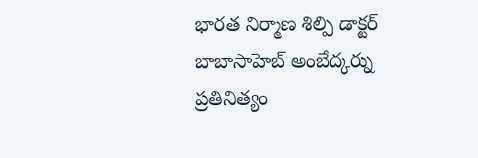భారత నిర్మాణ శిల్పి డాక్టర్ బాబాసాహెబ్ అంబేద్కర్ను ప్రతినిత్యం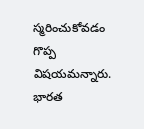స్మరించుకోవడం గొప్ప విషయమన్నారు. భారత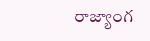రాజ్యాంగ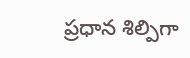ప్రధాన శిల్పిగా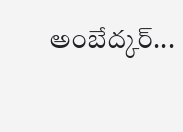అంబేద్కర్...